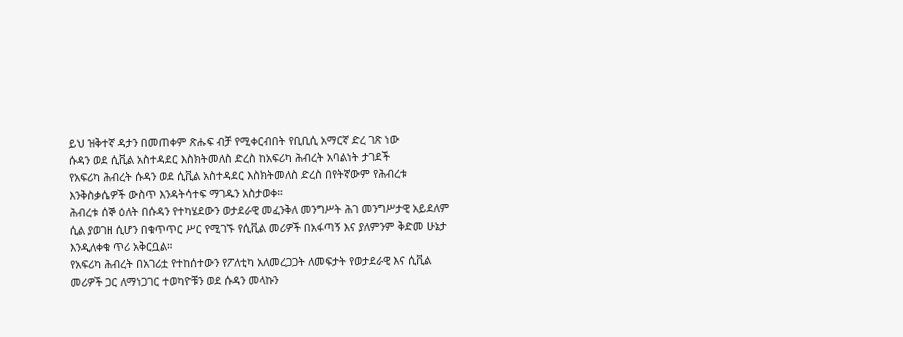ይህ ዝቅተኛ ዳታን በመጠቀም ጽሑፍ ብቻ የሚቀርብበት የቢቢሲ አማርኛ ድረ ገጽ ነው
ሱዳን ወደ ሲቪል አስተዳደር እስክትመለስ ድረስ ከአፍሪካ ሕብረት አባልነት ታገደች
የአፍሪካ ሕብረት ሱዳን ወደ ሲቪል አስተዳደር እስክትመለስ ድረስ በየትኛውም የሕብረቱ እንቅስቃሴዎች ውስጥ እንዳትሳተፍ ማገዱን አስታወቀ።
ሕብረቱ ሰኞ ዕለት በሱዳን የተካሄደውን ወታደራዊ መፈንቅለ መንግሥት ሕገ መንግሥታዊ አይደለም ሲል ያወገዘ ሲሆን በቁጥጥር ሥር የሚገኙ የሲቪል መሪዎች በአፋጣኝ እና ያለምንም ቅድመ ሁኔታ እንዲለቀቁ ጥሪ አቅርቧል።
የአፍሪካ ሕብረት በአገሪቷ የተከሰተውን የፖለቲካ አለመረጋጋት ለመፍታት የወታደራዊ እና ሲቪል መሪዎች ጋር ለማነጋገር ተወካዮቹን ወደ ሱዳን መላኩን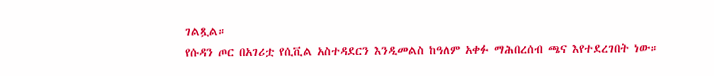ገልጿል።
የሱዳን ጦር በአገሪቷ የሲቪል አስተዳደርን እንዲመልስ ከዓለም አቀፉ ማሕበረሰብ ጫና እየተደረገበት ነው።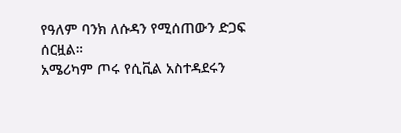የዓለም ባንክ ለሱዳን የሚሰጠውን ድጋፍ ሰርዟል።
አሜሪካም ጦሩ የሲቪል አስተዳደሩን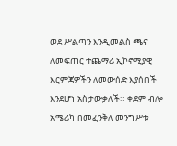ወደ ሥልጣን እንዲመልስ ጫና ለመፍጠር ተጨማሪ ኢኮኖሚያዊ እርምጃዎችን ለመውሰድ እያሰበች እንደሆነ አስታውቃለች። ቀደም ብሎ አሜሪካ በመፈንቅለ መንግሥቱ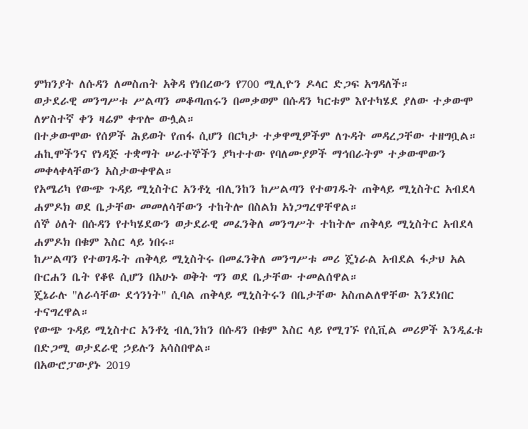ምክንያት ለሱዳን ለመስጠት አቅዳ የነበረውን የ700 ሚሊዮን ዶላር ድጋፍ አግዳለች።
ወታደራዊ መንግሥቱ ሥልጣን መቆጣጠሩን በመቃወም በሱዳን ካርቱም እየተካሄደ ያለው ተቃውሞ ለሦስተኛ ቀን ዛሬም ቀጥሎ ውሏል።
በተቃውሞው የሰዎች ሕይወት የጠፋ ሲሆን በርካታ ተቃዋሚዎችም ለጉዳት መዳረጋቸው ተዘግቧል።
ሐኪሞችንና የነዳጅ ተቋማት ሠራተኞችን ያካተተው የባለሙያዎች ማኅበራትም ተቃውሞውን መቀላቀላቸውን አስታውቀዋል።
የአሜሪካ የውጭ ጉዳይ ሚኒስትር አንቶኒ ብሊንከን ከሥልጣን የተወገዱት ጠቅላይ ሚኒስትር አብደላ ሐምዶክ ወደ ቤታቸው መመለሳቸውን ተከትሎ በስልክ አነጋግረዋቸዋል።
ሰኞ ዕለት በሱዳን የተካሄደውን ወታደራዊ መፈንቅለ መንግሥት ተከትሎ ጠቅላይ ሚኒስትር አብደላ ሐምዶክ በቁም እስር ላይ ነበሩ።
ከሥልጣን የተወገዱት ጠቅላይ ሚኒስትሩ በመፈንቅለ መንግሥቱ መሪ ጄነራል አብደል ፋታህ አል ቡርሐን ቤት የቆዩ ሲሆን በአሁኑ ወቅት ግን ወደ ቤታቸው ተመልሰዋል።
ጄኔራሉ "ለራሳቸው ደኅንነት" ሲባል ጠቅላይ ሚኒስትሩን በቤታቸው አስጠልለዋቸው እንደነበር ተናግረዋል።
የውጭ ጉዳይ ሚኒስተር አንቶኒ ብሊንከን በሱዳን በቁም እስር ላይ የሚገኙ የሲቪል መሪዎች እንዲፈቱ በድጋሚ ወታደራዊ ኃይሉን አሳስበዋል።
በአውሮፓውያኑ 2019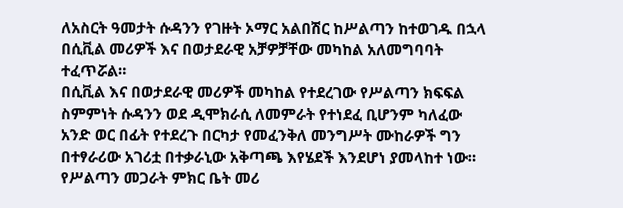ለአስርት ዓመታት ሱዳንን የገዙት ኦማር አልበሽር ከሥልጣን ከተወገዱ በኋላ በሲቪል መሪዎች እና በወታደራዊ አቻዎቻቸው መካከል አለመግባባት ተፈጥሯል።
በሲቪል እና በወታደራዊ መሪዎች መካከል የተደረገው የሥልጣን ክፍፍል ስምምነት ሱዳንን ወደ ዲሞክራሲ ለመምራት የተነደፈ ቢሆንም ካለፈው አንድ ወር በፊት የተደረጉ በርካታ የመፈንቅለ መንግሥት ሙከራዎች ግን በተፃራሪው አገሪቷ በተቃራኒው አቅጣጫ እየሄደች እንደሆነ ያመላከተ ነው።
የሥልጣን መጋራት ምክር ቤት መሪ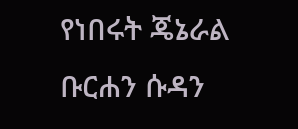የነበሩት ጄኔራል ቡርሐን ሱዳን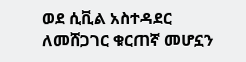ወደ ሲቪል አስተዳደር ለመሸጋገር ቁርጠኛ መሆኗን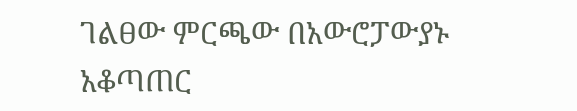ገልፀው ምርጫው በአውሮፓውያኑ አቆጣጠር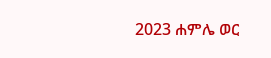2023 ሐምሌ ወር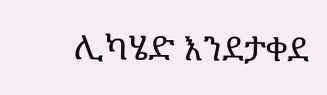ሊካሄድ እንደታቀደ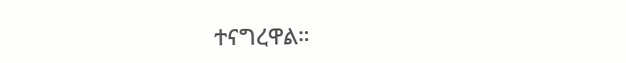ተናግረዋል።